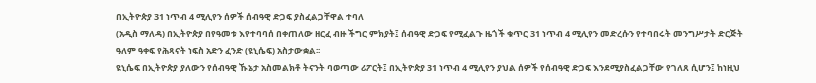በኢትዮጵያ 31 ነጥብ 4 ሚሊየን ሰዎች ሰብዓዊ ድጋፍ ያስፈልጋቸዋል ተባለ
(አዲስ ማለዳ) በኢትዮጵያ በየዓመቱ እየተባባሰ በቀጠለው ዘርፈ ብዙ ችግር ምክያት፤ ሰብዓዊ ድጋፍ የሚፈልጉ ዜጎች ቁጥር 31 ነጥብ 4 ሚሊየን መድረሱን የተባበሩት መንግሥታት ድርጅት ዓለም ዓቀፍ የሕጻናት ነፍስ አድን ፈንድ (ዩኒሴፍ) አስታውቋል፡፡
ዩኒሴፍ በኢትዮጵያ ያለውን የሰብዓዊ ኹኔታ አስመልክቶ ትናንት ባወጣው ሪፖርት፤ በኢትዮጵያ 31 ነጥብ 4 ሚሊየን ያህል ሰዎች የሰብዓዊ ድጋፍ እንደሚያስፈልጋቸው የገለጸ ሲሆን፤ ከነዚህ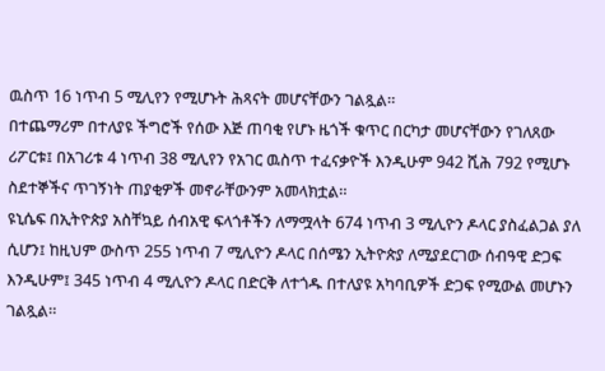ዉስጥ 16 ነጥብ 5 ሚሊየን የሚሆኑት ሕጻናት መሆናቸውን ገልጿል፡፡
በተጨማሪም በተለያዩ ችግሮች የሰው እጅ ጠባቂ የሆኑ ዜጎች ቁጥር በርካታ መሆናቸውን የገለጸው ሪፖርቱ፤ በአገሪቱ 4 ነጥብ 38 ሚሊየን የአገር ዉስጥ ተፈናቃዮች እንዲሁም 942 ሺሕ 792 የሚሆኑ ስደተኞችና ጥገኝነት ጠያቂዎች መኖራቸውንም አመላክቷል፡፡
ዩኒሴፍ በኢትዮጵያ አስቸኳይ ሰብአዊ ፍላጎቶችን ለማሟላት 674 ነጥብ 3 ሚሊዮን ዶላር ያስፈልጋል ያለ ሲሆን፤ ከዚህም ውስጥ 255 ነጥብ 7 ሚሊዮን ዶላር በሰሜን ኢትዮጵያ ለሚያደርገው ሰብዓዊ ድጋፍ እንዲሁም፤ 345 ነጥብ 4 ሚሊዮን ዶላር በድርቅ ለተጎዱ በተለያዩ አካባቢዎች ድጋፍ የሚውል መሆኑን ገልጿል፡፡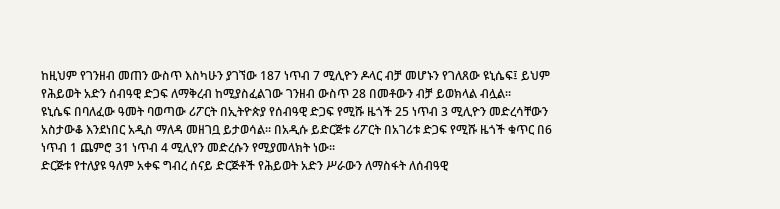ከዚህም የገንዘብ መጠን ውስጥ እስካሁን ያገኘው 187 ነጥብ 7 ሚሊዮን ዶላር ብቻ መሆኑን የገለጸው ዩኒሴፍ፤ ይህም የሕይወት አድን ሰብዓዊ ድጋፍ ለማቅረብ ከሚያስፈልገው ገንዘብ ውስጥ 28 በመቶውን ብቻ ይወክላል ብሏል፡፡
ዩኒሴፍ በባለፈው ዓመት ባወጣው ሪፖርት በኢትዮጵያ የሰብዓዊ ድጋፍ የሚሹ ዜጎች 25 ነጥብ 3 ሚሊዮን መድረሳቸውን አስታውቆ እንደነበር አዲስ ማለዳ መዘገቧ ይታወሳል፡፡ በአዲሱ ይድርጅቱ ሪፖርት በአገሪቱ ድጋፍ የሚሹ ዜጎች ቁጥር በ6 ነጥብ 1 ጨምሮ 31 ነጥብ 4 ሚሊየን መድረሱን የሚያመላክት ነው፡፡
ድርጅቱ የተለያዩ ዓለም አቀፍ ግብረ ሰናይ ድርጅቶች የሕይወት አድን ሥራውን ለማስፋት ለሰብዓዊ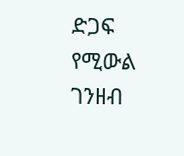ድጋፍ የሚውል ገንዘብ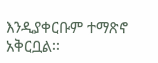እንዲያቀርቡም ተማጽኖ አቅርቧል፡፡